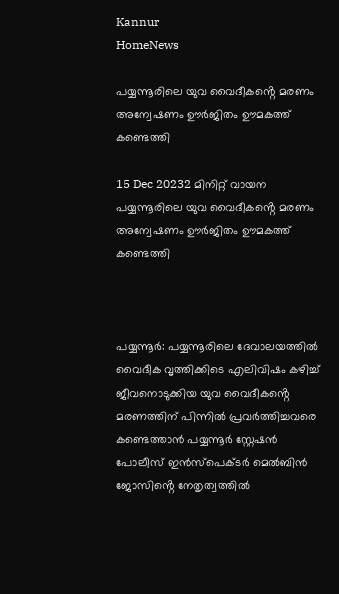Kannur
HomeNews

പയ്യന്നൂരിലെ യുവ വൈദീകൻ്റെ മരണം അന്വേഷണം ഊർജിതം ഊമകത്ത് കണ്ടെത്തി

15 Dec 20232 മിനിറ്റ് വായന
പയ്യന്നൂരിലെ യുവ വൈദീകൻ്റെ മരണം അന്വേഷണം ഊർജിതം ഊമകത്ത് കണ്ടെത്തി



പയ്യന്നൂര്‍: പയ്യന്നൂരിലെ ദേവാലയത്തിൽ വൈദീക വൃത്തിക്കിടെ എലിവിഷം കഴിച്ച് ജീവനൊടുക്കിയ യുവ വൈദീകൻ്റെ മരണത്തിന് പിന്നിൽ പ്രവർത്തിച്ചവരെ കണ്ടെത്താൻ പയ്യന്നൂർ സ്റ്റേഷൻ പോലീസ് ഇൻസ്പെക്ടർ മെൽബിൻ ജോസിൻ്റെ നേതൃത്വത്തിൽ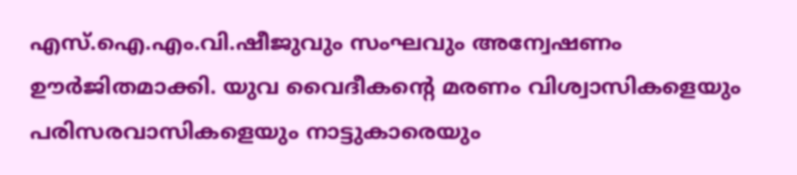എസ്.ഐ.എം.വി.ഷീജുവും സംഘവും അന്വേഷണം ഊർജിതമാക്കി. യുവ വൈദീകൻ്റെ മരണം വിശ്വാസികളെയും പരിസരവാസികളെയും നാട്ടുകാരെയും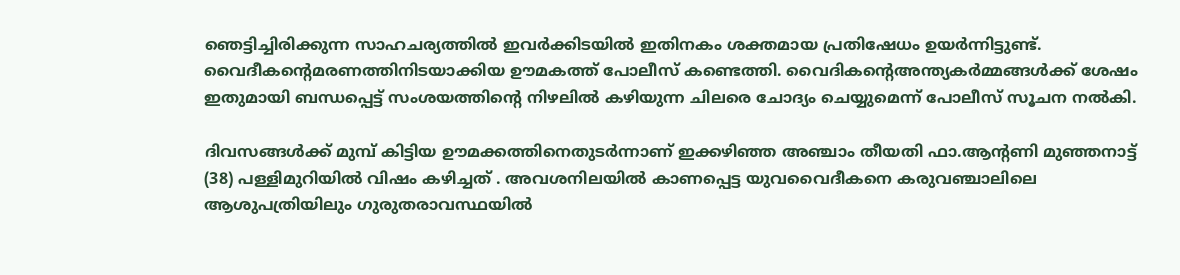ഞെട്ടിച്ചിരിക്കുന്ന സാഹചര്യത്തിൽ ഇവർക്കിടയിൽ ഇതിനകം ശക്തമായ പ്രതിഷേധം ഉയർന്നിട്ടുണ്ട്. വൈദീകൻ്റെമരണത്തിനിടയാക്കിയ ഊമകത്ത് പോലീസ് കണ്ടെത്തി. വൈദികൻ്റെഅന്ത്യകർമ്മങ്ങൾക്ക് ശേഷം ഇതുമായി ബന്ധപ്പെട്ട് സംശയത്തിൻ്റെ നിഴലിൽ കഴിയുന്ന ചിലരെ ചോദ്യം ചെയ്യുമെന്ന് പോലീസ് സൂചന നൽകി.

ദിവസങ്ങൾക്ക് മുമ്പ് കിട്ടിയ ഊമക്കത്തിനെതുടർന്നാണ് ഇക്കഴിഞ്ഞ അഞ്ചാം തീയതി ഫാ.ആൻ്റണി മുഞ്ഞനാട്ട് (38) പള്ളിമുറിയിൽ വിഷം കഴിച്ചത് . അവശനിലയിൽ കാണപ്പെട്ട യുവവൈദീകനെ കരുവഞ്ചാലിലെ ആശുപത്രിയിലും ഗുരുതരാവസ്ഥയിൽ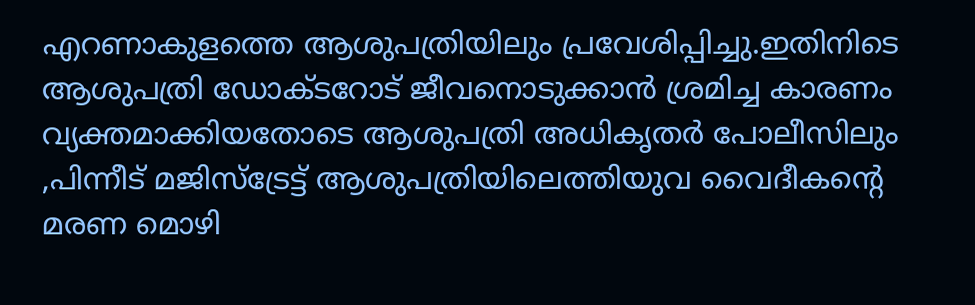എറണാകുളത്തെ ആശുപത്രിയിലും പ്രവേശിപ്പിച്ചു.ഇതിനിടെ ആശുപത്രി ഡോക്ടറോട് ജീവനൊടുക്കാൻ ശ്രമിച്ച കാരണം വ്യക്തമാക്കിയതോടെ ആശുപത്രി അധികൃതർ പോലീസിലും ,പിന്നീട് മജിസ്ട്രേട്ട് ആശുപത്രിയിലെത്തിയുവ വൈദീകൻ്റെ മരണ മൊഴി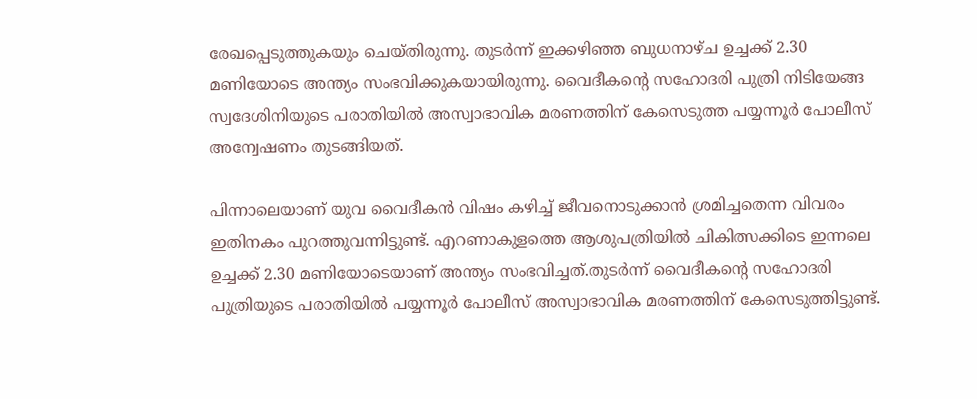രേഖപ്പെടുത്തുകയും ചെയ്തിരുന്നു. തുടർന്ന് ഇക്കഴിഞ്ഞ ബുധനാഴ്ച ഉച്ചക്ക് 2.30 മണിയോടെ അന്ത്യം സംഭവിക്കുകയായിരുന്നു. വൈദീകൻ്റെ സഹോദരി പുത്രി നിടിയേങ്ങ സ്വദേശിനിയുടെ പരാതിയിൽ അസ്വാഭാവിക മരണത്തിന് കേസെടുത്ത പയ്യന്നൂർ പോലീസ് അന്വേഷണം തുടങ്ങിയത്.

പിന്നാലെയാണ് യുവ വൈദീകൻ വിഷം കഴിച്ച് ജീവനൊടുക്കാൻ ശ്രമിച്ചതെന്ന വിവരം ഇതിനകം പുറത്തുവന്നിട്ടുണ്ട്. എറണാകുളത്തെ ആശുപത്രിയിൽ ചികിത്സക്കിടെ ഇന്നലെ ഉച്ചക്ക് 2.30 മണിയോടെയാണ് അന്ത്യം സംഭവിച്ചത്.തുടർന്ന് വൈദീകൻ്റെ സഹോദരി പുത്രിയുടെ പരാതിയിൽ പയ്യന്നൂർ പോലീസ് അസ്വാഭാവിക മരണത്തിന് കേസെടുത്തിട്ടുണ്ട്.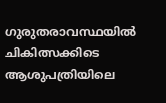ഗുരുതരാവസ്ഥയിൽ ചികിത്സക്കിടെ ആശുപത്രിയിലെ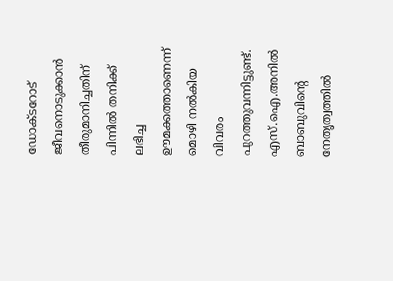ഡോക്ടറോട് ജീവനൊടുക്കാൻ തീരുമാനിച്ചതിന് പിന്നിൽ തനിക്ക് ലഭിച്ച ഊമക്കത്താണെന്ന് മൊഴി നൽകിയ വിവരം പുറത്തുവന്നിട്ടുണ്ട്. എസ്.ഐ.അനിൽ ബാബുവിൻ്റെ നേതൃത്വത്തിൽ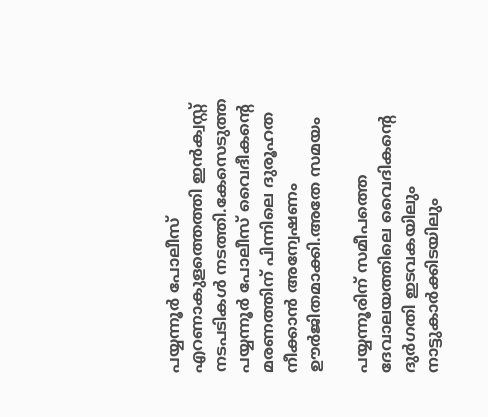പയ്യന്നൂർ പോലീസ് എറണാകുളത്തെത്തി ഇൻക്വസ്റ്റ് നടപടികൾ നടത്തി.കേസെടുത്ത പയ്യന്നൂർ പോലീസ് വൈദീകൻ്റെ മരണത്തിന് പിന്നിലെ ദുരൂഹത നീക്കാൻ അന്വേഷണം ഊർജിതമാക്കി.അതേ സമയം

പയ്യന്നൂരിന് സമീപത്തെ ദേവാലയത്തിലെ വൈദികൻ്റെ ദുര്‍ഗതി ഇടവകയിലും നാട്ടുകാർക്കിടയിലും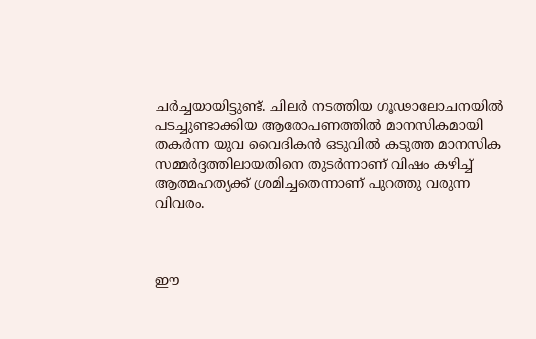ചർച്ചയായിട്ടുണ്ട്. ചിലർ നടത്തിയ ഗൂഢാലോചനയിൽ പടച്ചുണ്ടാക്കിയ ആരോപണത്തില്‍ മാനസികമായി തകര്‍ന്ന യുവ വൈദികന്‍ ഒടുവില്‍ കടുത്ത മാനസിക സമ്മര്‍ദ്ദത്തിലായതിനെ തുടര്‍ന്നാണ് വിഷം കഴിച്ച് ആത്മഹത്യക്ക് ശ്രമിച്ചതെന്നാണ് പുറത്തു വരുന്ന വിവരം.



ഈ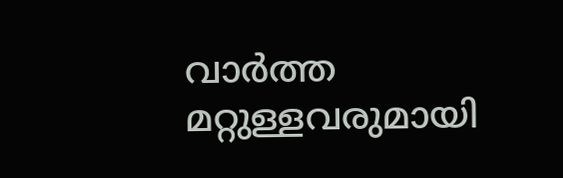വാർത്ത മറ്റുള്ളവരുമായി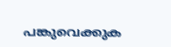പങ്കുവെക്കുക